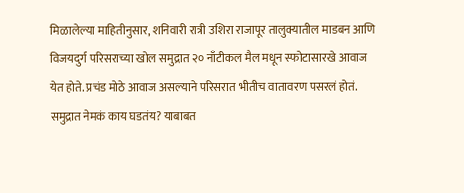मिळालेल्या माहितीनुसार, शनिवारी रात्री उशिरा राजापूर तालुक्यातील माडबन आणि विजयदुर्ग परिसराच्या खोल समुद्रात २० नाँटीकल मैल मधून स्फोटासारखे आवाज येत होते. प्रचंड मोठे आवाज असल्याने परिसरात भीतीच वातावरण पसरलं होतं. समुद्रात नेमकं काय घडतंय? याबाबत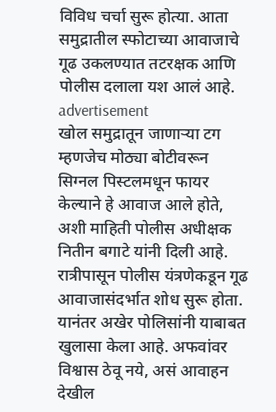विविध चर्चा सुरू होत्या. आता समुद्रातील स्फोटाच्या आवाजाचे गूढ उकलण्यात तटरक्षक आणि पोलीस दलाला यश आलं आहे.
advertisement
खोल समुद्रातून जाणाऱ्या टग म्हणजेच मोठ्या बोटीवरून सिग्नल पिस्टलमधून फायर केल्याने हे आवाज आले होते, अशी माहिती पोलीस अधीक्षक नितीन बगाटे यांनी दिली आहे. रात्रीपासून पोलीस यंत्रणेकडून गूढ आवाजासंदर्भात शोध सुरू होता. यानंतर अखेर पोलिसांनी याबाबत खुलासा केला आहे. अफवांवर विश्वास ठेवू नये, असं आवाहन देखील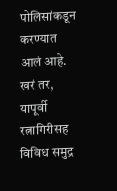पोलिसांकडून करण्यात आलं आहे.
खरं तर, यापूर्वी रत्नागिरीसह विविध समुद्र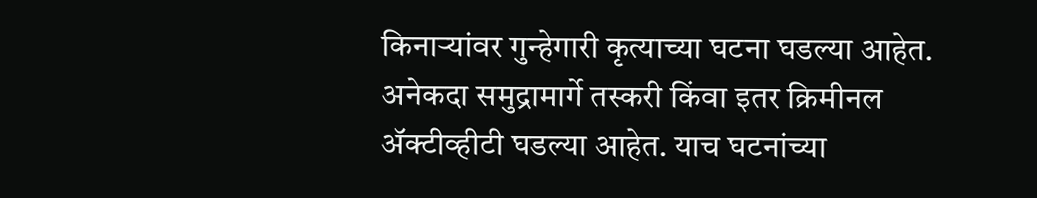किनाऱ्यांवर गुन्हेगारी कृत्याच्या घटना घडल्या आहेत. अनेकदा समुद्रामार्गे तस्करी किंवा इतर क्रिमीनल ॲक्टीव्हीटी घडल्या आहेत. याच घटनांच्या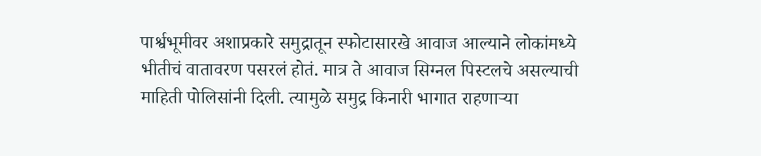पार्श्वभूमीवर अशाप्रकारे समुद्रातून स्फोटासारखे आवाज आल्याने लोकांमध्ये भीतीचं वातावरण पसरलं होतं. मात्र ते आवाज सिग्नल पिस्टलचे असल्याची माहिती पोलिसांनी दिली. त्यामुळे समुद्र किनारी भागात राहणाऱ्या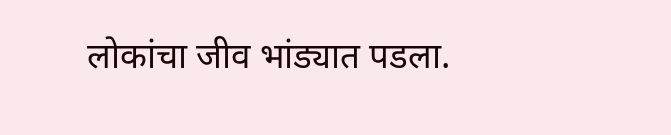लोकांचा जीव भांड्यात पडला.